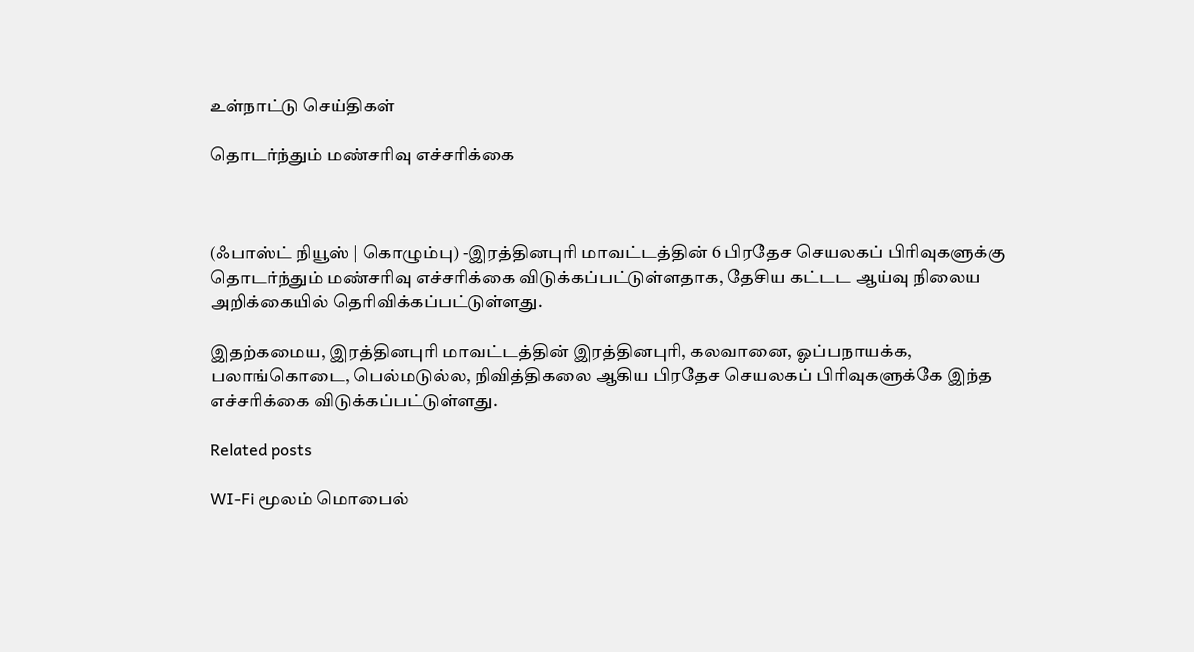உள்நாட்டு செய்திகள்

தொடர்ந்தும் மண்சரிவு எச்சரிக்கை



(ஃபாஸ்ட் நியூஸ் | கொழும்பு) -இரத்தினபுரி மாவட்டத்தின் 6 பிரதேச செயலகப் பிரிவுகளுக்கு தொடர்ந்தும் மண்சரிவு எச்சரிக்கை விடுக்கப்பட்டுள்ளதாக, தேசிய கட்டட ஆய்வு நிலைய அறிக்கையில் தெரிவிக்கப்பட்டுள்ளது.

இதற்கமைய, இரத்தினபுரி மாவட்டத்தின் இரத்தினபுரி, கலவானை, ஓப்பநாயக்க, பலாங்கொடை, பெல்மடுல்ல, நிவித்திகலை ஆகிய பிரதேச செயலகப் பிரிவுகளுக்கே இந்த எச்சரிக்கை விடுக்கப்பட்டுள்ளது.

Related posts

WI-Fi மூலம் மொபைல்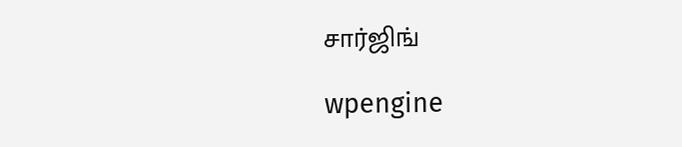சார்ஜிங்

wpengine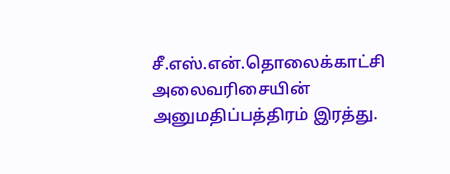சீ.எஸ்.என்.தொலைக்காட்சி அலைவரிசையின் அனுமதிப்பத்திரம் இரத்து.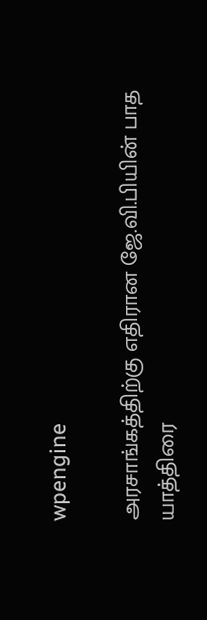wpengine

அரசாங்கத்திற்கு எதிரான ஜே.வி.பியின் பாத யாத்திரை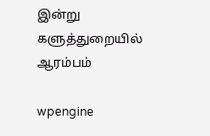இன்று களுத்துறையில் ஆரம்பம்

wpengine